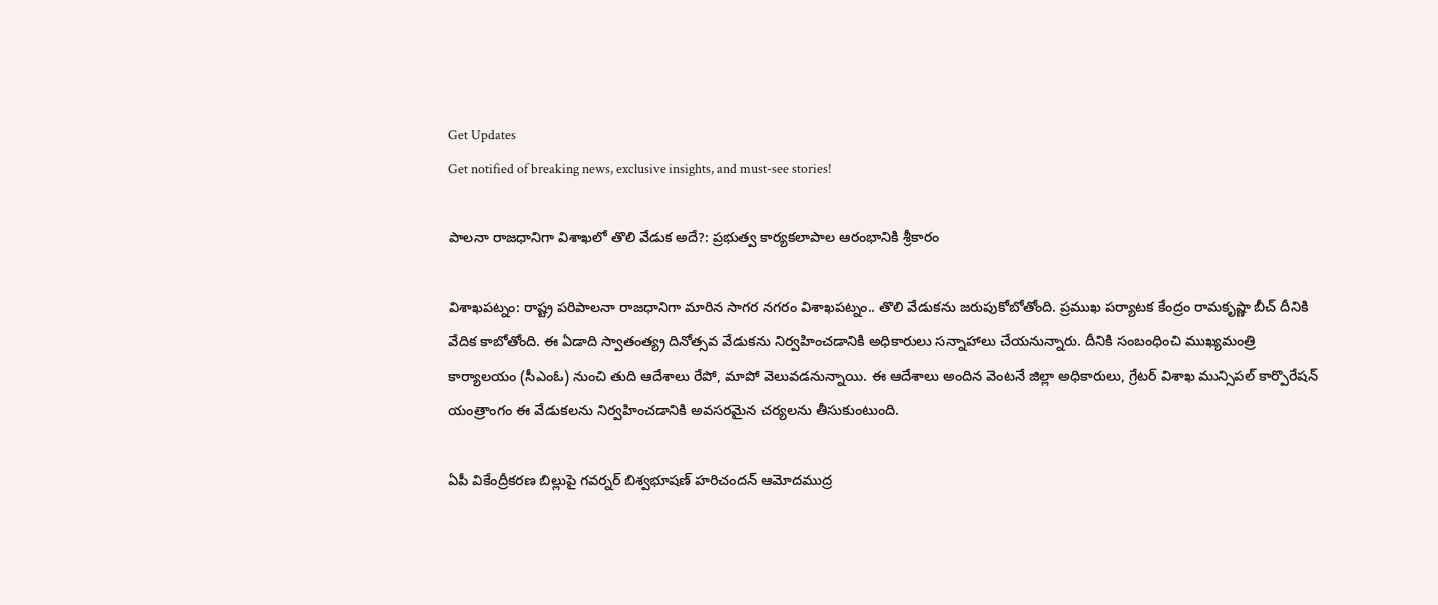Get Updates
Get notified of breaking news, exclusive insights, and must-see stories!

పాలనా రాజధానిగా విశాఖలో తొలి వేడుక అదే?: ప్రభుత్వ కార్యకలాపాల ఆరంభానికి శ్రీకారం

విశాఖపట్నం: రాష్ట్ర పరిపాలనా రాజధానిగా మారిన సాగర నగరం విశాఖపట్నం.. తొలి వేడుకను జరుపుకోబోతోంది. ప్రముఖ పర్యాటక కేంద్రం రామకృష్ణా బీచ్ దీనికి వేదిక కాబోతోంది. ఈ ఏడాది స్వాతంత్య్ర దినోత్సవ వేడుకను నిర్వహించడానికి అధికారులు సన్నాహాలు చేయనున్నారు. దీనికి సంబంధించి ముఖ్యమంత్రి కార్యాలయం (సీఎంఓ) నుంచి తుది ఆదేశాలు రేపో, మాపో వెలువడనున్నాయి. ఈ ఆదేశాలు అందిన వెంటనే జిల్లా అధికారులు, గ్రేటర్ విశాఖ మున్సిపల్ కార్పొరేషన్ యంత్రాంగం ఈ వేడుకలను నిర్వహించడానికి అవసరమైన చర్యలను తీసుకుంటుంది.

ఏపీ వికేంద్రీకరణ బిల్లుపై గవర్నర్ బిశ్వభూషణ్ హరిచందన్ ఆమోదముద్ర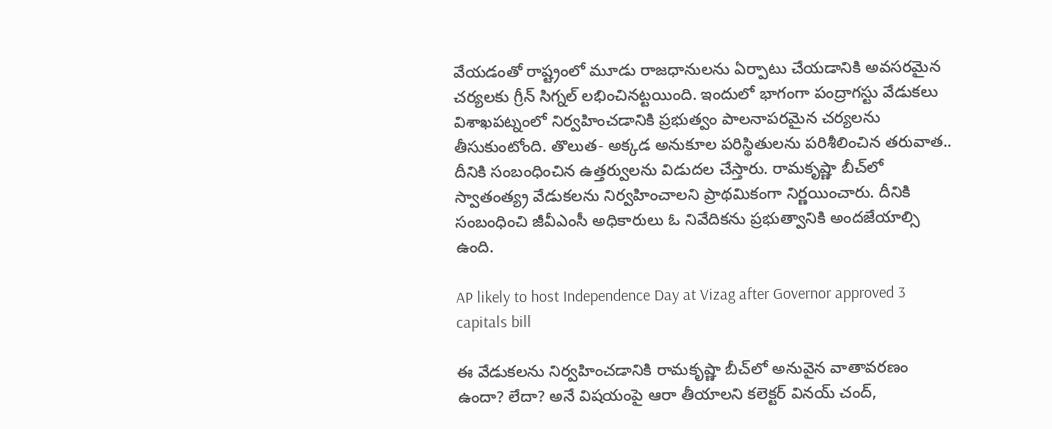వేయడంతో రాష్ట్రంలో మూడు రాజధానులను ఏర్పాటు చేయడానికి అవసరమైన చర్యలకు గ్రీన్ సిగ్నల్ లభించినట్టయింది. ఇందులో భాగంగా పంద్రాగస్టు వేడుకలు విశాఖపట్నంలో నిర్వహించడానికి ప్రభుత్వం పాలనాపరమైన చర్యలను తీసుకుంటోంది. తొలుత- అక్కడ అనుకూల పరిస్థితులను పరిశీలించిన తరువాత.. దీనికి సంబంధించిన ఉత్తర్వులను విడుదల చేస్తారు. రామకృష్ణా బీచ్‌లో స్వాతంత్య్ర వేడుకలను నిర్వహించాలని ప్రాథమికంగా నిర్ణయించారు. దీనికి సంబంధించి జీవీఎంసీ అధికారులు ఓ నివేదికను ప్రభుత్వానికి అందజేయాల్సి ఉంది.

AP likely to host Independence Day at Vizag after Governor approved 3 capitals bill

ఈ వేడుకలను నిర్వహించడానికి రామకృష్ణా బీచ్‌లో అనువైన వాతావరణం ఉందా? లేదా? అనే విషయంపై ఆరా తీయాలని కలెక్టర్ వినయ్ చంద్,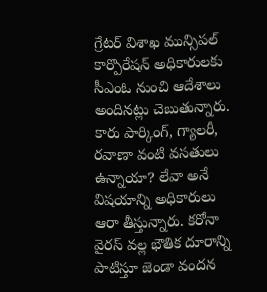గ్రేటర్ విశాఖ మున్సిపల్ కార్పొరేషన్ అధికారులకు సీఎంఓ నుంచి ఆదేశాలు అందినట్లు చెబుతున్నారు. కారు పార్కింగ్, గ్యాలరీ, రవాణా వంటి వసతులు ఉన్నాయా? లేవా అనే విషయాన్ని అధికారులు ఆరా తీస్తున్నారు. కరోనా వైరస్ వల్ల భౌతిక దూరాన్ని పాటిస్తూ జెండా వందన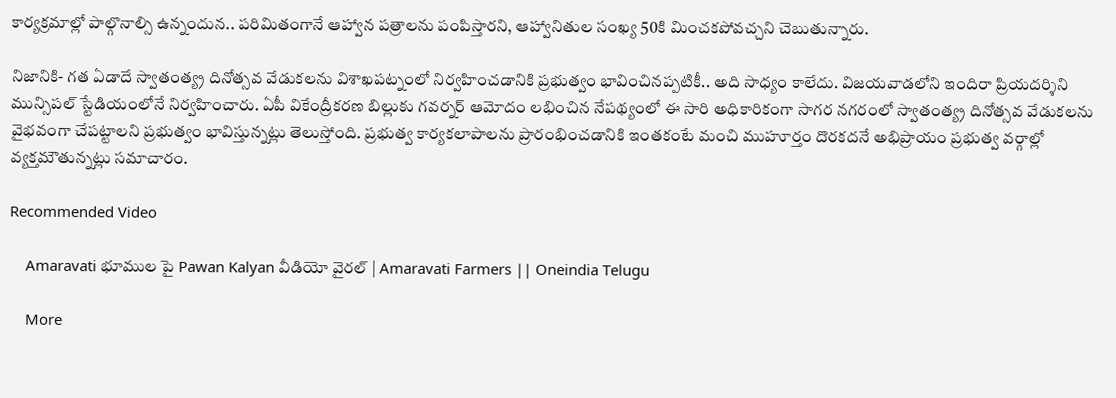కార్యక్రమాల్లో పాల్గొనాల్సి ఉన్నందున.. పరిమితంగానే ఆహ్వాన పత్రాలను పంపిస్తారని, ఆహ్వానితుల సంఖ్య 50కి మించకపోవచ్చని చెబుతున్నారు.

నిజానికి- గత ఏడాదే స్వాతంత్య్ర దినోత్సవ వేడుకలను విశాఖపట్నంలో నిర్వహించడానికి ప్రభుత్వం భావించినప్పటికీ.. అది సాధ్యం కాలేదు. విజయవాడలోని ఇందిరా ప్రియదర్శిని మున్సిపల్ స్టేడియంలోనే నిర్వహించారు. ఏపీ వికేంద్రీకరణ బిల్లుకు గవర్నర్ ఆమోదం లభించిన నేపథ్యంలో ఈ సారి అధికారికంగా సాగర నగరంలో స్వాతంత్య్ర దినోత్సవ వేడుకలను వైభవంగా చేపట్టాలని ప్రభుత్వం భావిస్తున్నట్లు తెలుస్తోంది. ప్రభుత్వ కార్యకలాపాలను ప్రారంభించడానికి ఇంతకంటే మంచి ముహూర్తం దొరకదనే అభిప్రాయం ప్రభుత్వ వర్గాల్లో వ్యక్తమౌతున్నట్లు సమాచారం.

Recommended Video

    Amaravati భూముల పై Pawan Kalyan వీడియో వైరల్ | Amaravati Farmers || Oneindia Telugu

    More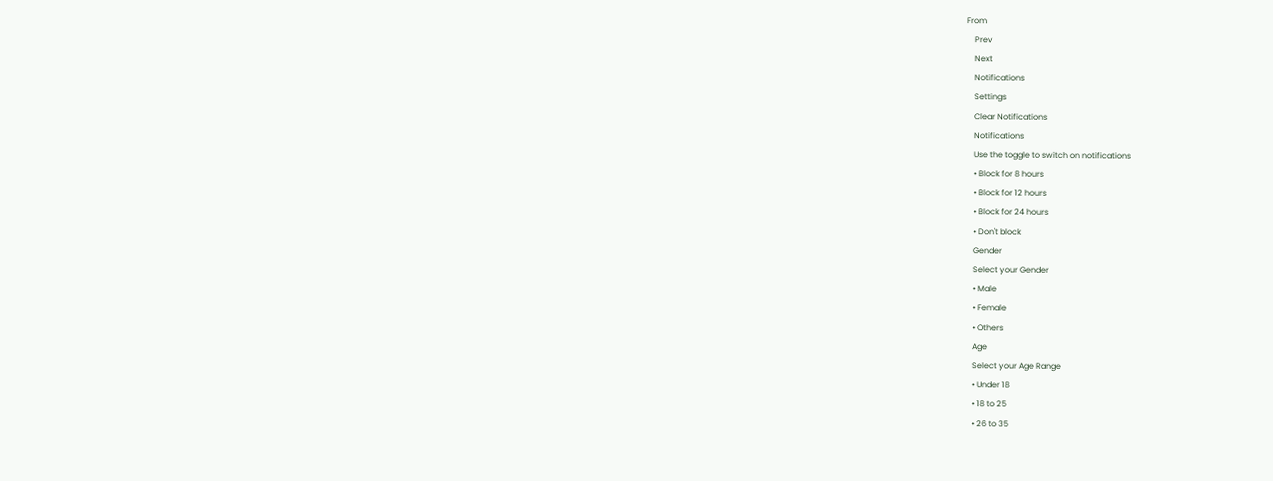From
    Prev
    Next
    Notifications
    Settings
    Clear Notifications
    Notifications
    Use the toggle to switch on notifications
    • Block for 8 hours
    • Block for 12 hours
    • Block for 24 hours
    • Don't block
    Gender
    Select your Gender
    • Male
    • Female
    • Others
    Age
    Select your Age Range
    • Under 18
    • 18 to 25
    • 26 to 35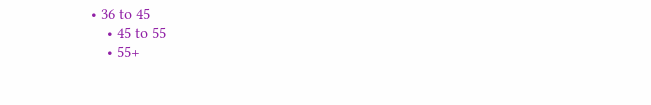• 36 to 45
    • 45 to 55
    • 55+